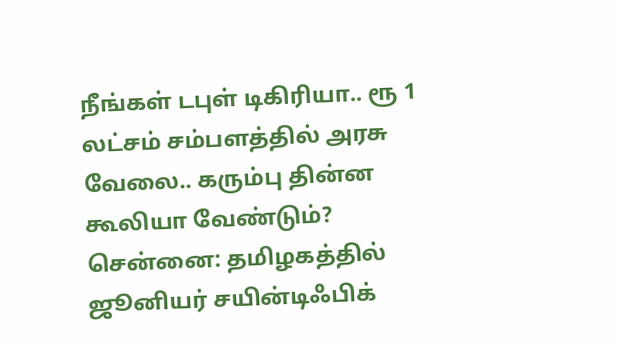நீங்கள் டபுள் டிகிரியா.. ரூ 1 லட்சம் சம்பளத்தில் அரசு வேலை.. கரும்பு தின்ன கூலியா வேண்டும்?
சென்னை: தமிழகத்தில் ஜூனியர் சயின்டிஃபிக்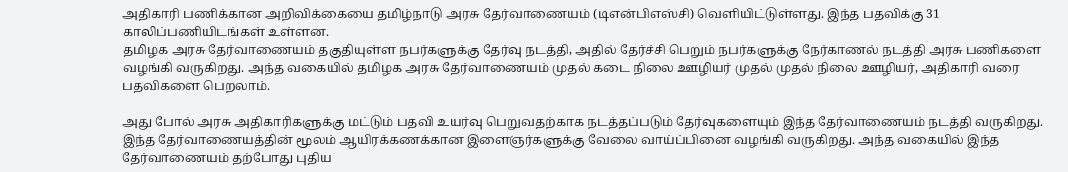அதிகாரி பணிக்கான அறிவிக்கையை தமிழ்நாடு அரசு தேர்வாணையம் (டிஎன்பிஎஸ்சி) வெளியிட்டுள்ளது. இந்த பதவிக்கு 31 காலிப்பணியிடங்கள் உள்ளன.
தமிழக அரசு தேர்வாணையம் தகுதியுள்ள நபர்களுக்கு தேர்வு நடத்தி, அதில் தேர்ச்சி பெறும் நபர்களுக்கு நேர்காணல் நடத்தி அரசு பணிகளை வழங்கி வருகிறது. அந்த வகையில் தமிழக அரசு தேர்வாணையம் முதல் கடை நிலை ஊழியர் முதல் முதல் நிலை ஊழியர், அதிகாரி வரை பதவிகளை பெறலாம்.

அது போல் அரசு அதிகாரிகளுக்கு மட்டும் பதவி உயர்வு பெறுவதற்காக நடத்தப்படும் தேர்வுகளையும் இந்த தேர்வாணையம் நடத்தி வருகிறது. இந்த தேர்வாணையத்தின் மூலம் ஆயிரக்கணக்கான இளைஞர்களுக்கு வேலை வாய்ப்பினை வழங்கி வருகிறது. அந்த வகையில் இந்த தேர்வாணையம் தற்போது புதிய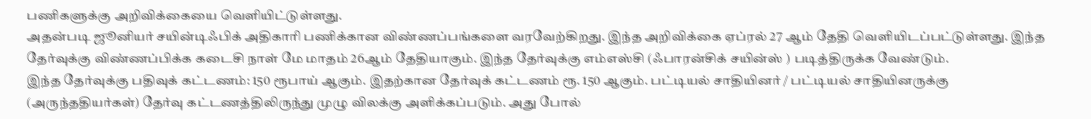பணிகளுக்கு அறிவிக்கையை வெளியிட்டுள்ளது.
அதன்படி ஜூனியர் சயின்டிஃபிக் அதிகாரி பணிக்கான விண்ணப்பங்களை வரவேற்கிறது. இந்த அறிவிக்கை ஏப்ரல் 27 ஆம் தேதி வெளியிடப்பட்டுள்ளது. இந்த தேர்வுக்கு விண்ணப்பிக்க கடைசி நாள் மே மாதம் 26ஆம் தேதியாகும். இந்த தேர்வுக்கு எம்எஸ்சி (ஃபாரன்சிக் சயின்ஸ் ) படித்திருக்க வேண்டும்.
இந்த தேர்வுக்கு பதிவுக் கட்டணம்: 150 ரூபாய் ஆகும். இதற்கான தேர்வுக் கட்டணம் ரூ. 150 ஆகும். பட்டியல் சாதியினர் / பட்டியல் சாதியினருக்கு (அருந்ததியர்கள்) தேர்வு கட்டணத்திலிருந்து முழு விலக்கு அளிக்கப்படும். அது போல்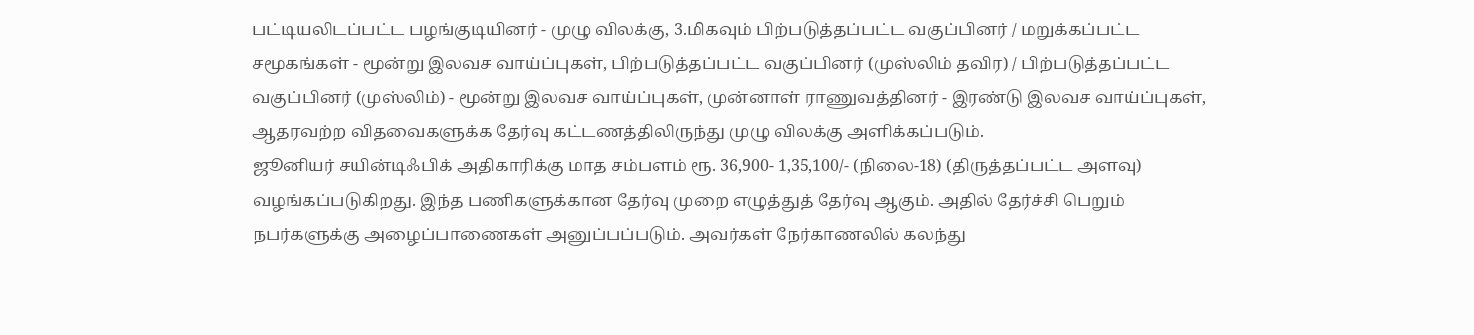பட்டியலிடப்பட்ட பழங்குடியினர் - முழு விலக்கு, 3.மிகவும் பிற்படுத்தப்பட்ட வகுப்பினர் / மறுக்கப்பட்ட சமூகங்கள் - மூன்று இலவச வாய்ப்புகள், பிற்படுத்தப்பட்ட வகுப்பினர் (முஸ்லிம் தவிர) / பிற்படுத்தப்பட்ட வகுப்பினர் (முஸ்லிம்) - மூன்று இலவச வாய்ப்புகள், முன்னாள் ராணுவத்தினர் - இரண்டு இலவச வாய்ப்புகள், ஆதரவற்ற விதவைகளுக்க தேர்வு கட்டணத்திலிருந்து முழு விலக்கு அளிக்கப்படும்.
ஜூனியர் சயின்டிஃபிக் அதிகாரிக்கு மாத சம்பளம் ரூ. 36,900- 1,35,100/- (நிலை-18) (திருத்தப்பட்ட அளவு) வழங்கப்படுகிறது. இந்த பணிகளுக்கான தேர்வு முறை எழுத்துத் தேர்வு ஆகும். அதில் தேர்ச்சி பெறும் நபர்களுக்கு அழைப்பாணைகள் அனுப்பப்படும். அவர்கள் நேர்காணலில் கலந்து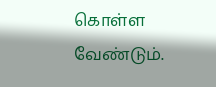கொள்ள வேண்டும்.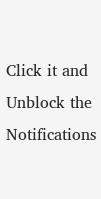Click it and Unblock the Notifications